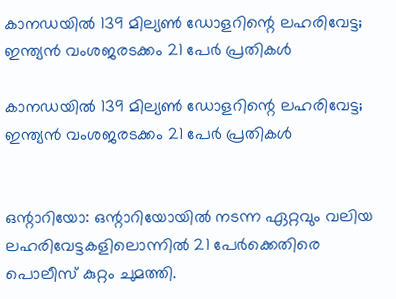കാനഡയില്‍ 139 മില്യണ്‍ ഡോളറിന്റെ ലഹരിവേട്ട; ഇന്ത്യന്‍ വംശജരടക്കം 21 പേര്‍ പ്രതികള്‍

കാനഡയില്‍ 139 മില്യണ്‍ ഡോളറിന്റെ ലഹരിവേട്ട; ഇന്ത്യന്‍ വംശജരടക്കം 21 പേര്‍ പ്രതികള്‍


ഒന്റാറിയോ: ഒന്റാറിയോയില്‍ നടന്ന ഏറ്റവും വലിയ ലഹരിവേട്ടകളിലൊന്നില്‍ 21 പേര്‍ക്കെതിരെ പൊലീസ് കുറ്റം ചുമത്തി.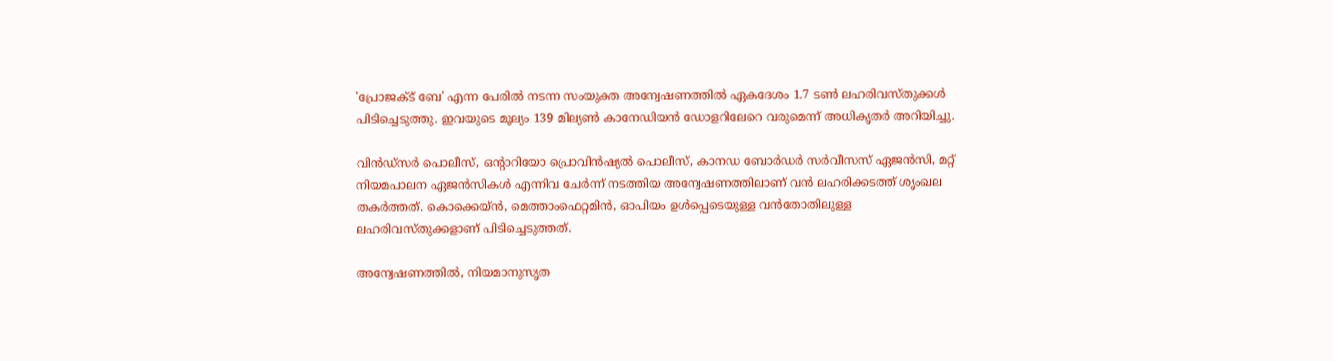'പ്രോജക്ട് ബേ' എന്ന പേരില്‍ നടന്ന സംയുക്ത അന്വേഷണത്തില്‍ ഏകദേശം 1.7 ടണ്‍ ലഹരിവസ്തുക്കള്‍ പിടിച്ചെടുത്തു. ഇവയുടെ മൂല്യം 139 മില്യണ്‍ കാനേഡിയന്‍ ഡോളറിലേറെ വരുമെന്ന് അധികൃതര്‍ അറിയിച്ചു.

വിന്‍ഡ്‌സര്‍ പൊലീസ്, ഒന്റാറിയോ പ്രൊവിന്‍ഷ്യല്‍ പൊലീസ്, കാനഡ ബോര്‍ഡര്‍ സര്‍വീസസ് ഏജന്‍സി, മറ്റ് നിയമപാലന ഏജന്‍സികള്‍ എന്നിവ ചേര്‍ന്ന് നടത്തിയ അന്വേഷണത്തിലാണ് വന്‍ ലഹരിക്കടത്ത് ശൃംഖല തകര്‍ത്തത്. കൊക്കെയ്ന്‍, മെത്താംഫെറ്റമിന്‍, ഓപിയം ഉള്‍പ്പെടെയുള്ള വന്‍തോതിലുള്ള ലഹരിവസ്തുക്കളാണ് പിടിച്ചെടുത്തത്.

അന്വേഷണത്തില്‍, നിയമാനുസൃത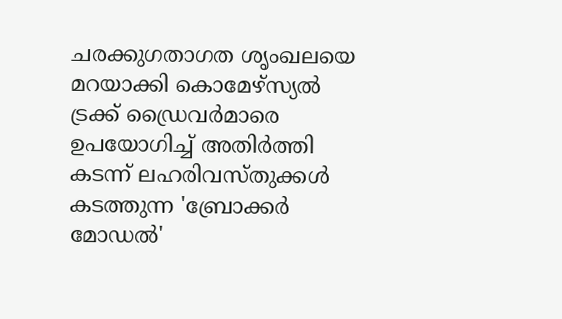ചരക്കുഗതാഗത ശൃംഖലയെ മറയാക്കി കൊമേഴ്സ്യല്‍ ട്രക്ക് ഡ്രൈവര്‍മാരെ ഉപയോഗിച്ച് അതിര്‍ത്തി കടന്ന് ലഹരിവസ്തുക്കള്‍ കടത്തുന്ന 'ബ്രോക്കര്‍ മോഡല്‍'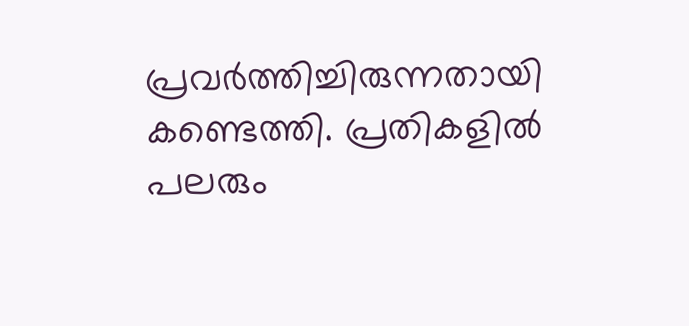പ്രവര്‍ത്തിച്ചിരുന്നതായി കണ്ടെത്തി. പ്രതികളില്‍ പലരും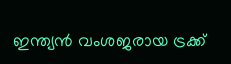ഇന്ത്യന്‍ വംശജരായ ട്രക്ക്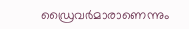ഡ്രൈവര്‍മാരാണെന്നും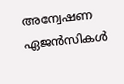അന്വേഷണ ഏജന്‍സികള്‍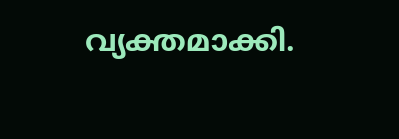വ്യക്തമാക്കി.